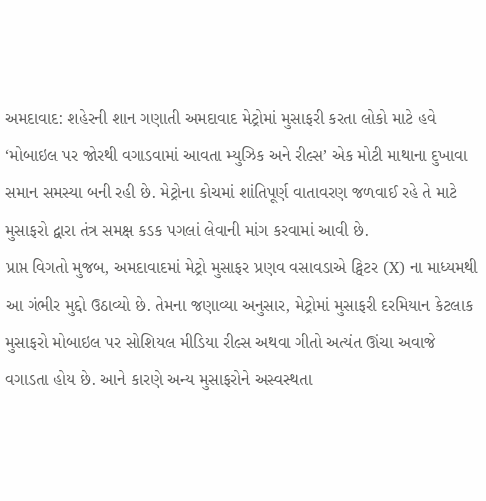અમદાવાદ: શહેરની શાન ગણાતી અમદાવાદ મેટ્રોમાં મુસાફરી કરતા લોકો માટે હવે ‘મોબાઇલ પર જોરથી વગાડવામાં આવતા મ્યુઝિક અને રીલ્સ’ એક મોટી માથાના દુખાવા સમાન સમસ્યા બની રહી છે. મેટ્રોના કોચમાં શાંતિપૂર્ણ વાતાવરણ જળવાઈ રહે તે માટે મુસાફરો દ્વારા તંત્ર સમક્ષ કડક પગલાં લેવાની માંગ કરવામાં આવી છે.
પ્રાપ્ત વિગતો મુજબ, અમદાવાદમાં મેટ્રો મુસાફર પ્રણવ વસાવડાએ ટ્વિટર (X) ના માધ્યમથી આ ગંભીર મુદ્દો ઉઠાવ્યો છે. તેમના જણાવ્યા અનુસાર, મેટ્રોમાં મુસાફરી દરમિયાન કેટલાક મુસાફરો મોબાઇલ પર સોશિયલ મીડિયા રીલ્સ અથવા ગીતો અત્યંત ઊંચા અવાજે વગાડતા હોય છે. આને કારણે અન્ય મુસાફરોને અસ્વસ્થતા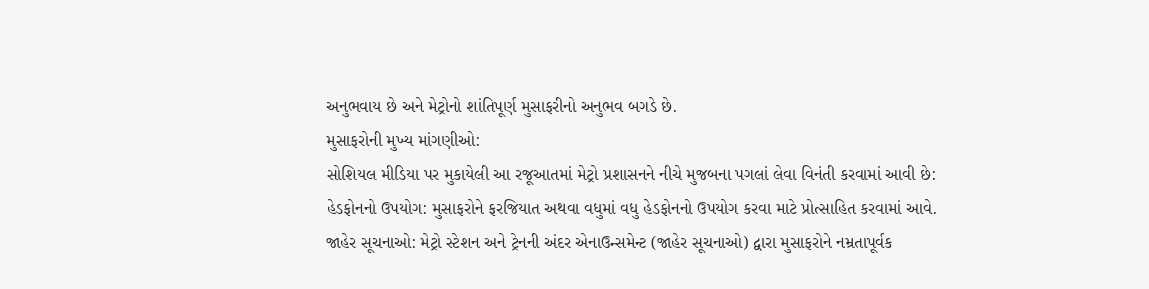અનુભવાય છે અને મેટ્રોનો શાંતિપૂર્ણ મુસાફરીનો અનુભવ બગડે છે.
મુસાફરોની મુખ્ય માંગણીઓ:
સોશિયલ મીડિયા પર મુકાયેલી આ રજૂઆતમાં મેટ્રો પ્રશાસનને નીચે મુજબના પગલાં લેવા વિનંતી કરવામાં આવી છે:
હેડફોનનો ઉપયોગ: મુસાફરોને ફરજિયાત અથવા વધુમાં વધુ હેડફોનનો ઉપયોગ કરવા માટે પ્રોત્સાહિત કરવામાં આવે.
જાહેર સૂચનાઓ: મેટ્રો સ્ટેશન અને ટ્રેનની અંદર એનાઉન્સમેન્ટ (જાહેર સૂચનાઓ) દ્વારા મુસાફરોને નમ્રતાપૂર્વક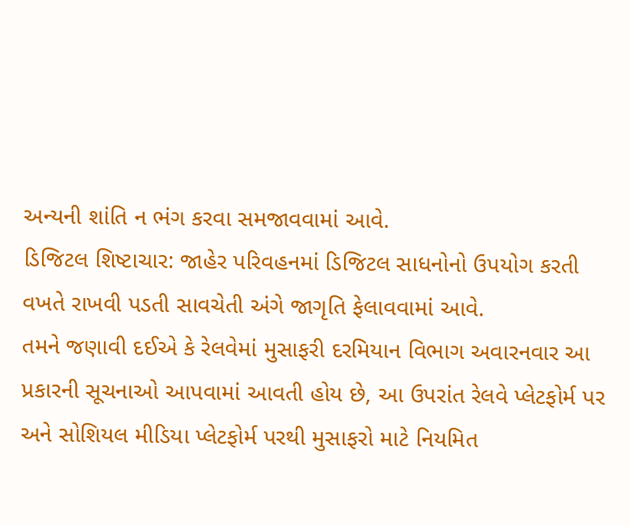અન્યની શાંતિ ન ભંગ કરવા સમજાવવામાં આવે.
ડિજિટલ શિષ્ટાચાર: જાહેર પરિવહનમાં ડિજિટલ સાધનોનો ઉપયોગ કરતી વખતે રાખવી પડતી સાવચેતી અંગે જાગૃતિ ફેલાવવામાં આવે.
તમને જણાવી દઈએ કે રેલવેમાં મુસાફરી દરમિયાન વિભાગ અવારનવાર આ પ્રકારની સૂચનાઓ આપવામાં આવતી હોય છે, આ ઉપરાંત રેલવે પ્લેટફોર્મ પર અને સોશિયલ મીડિયા પ્લેટફોર્મ પરથી મુસાફરો માટે નિયમિત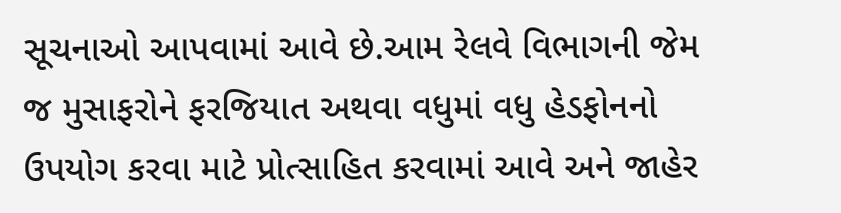સૂચનાઓ આપવામાં આવે છે.આમ રેલવે વિભાગની જેમ જ મુસાફરોને ફરજિયાત અથવા વધુમાં વધુ હેડફોનનો ઉપયોગ કરવા માટે પ્રોત્સાહિત કરવામાં આવે અને જાહેર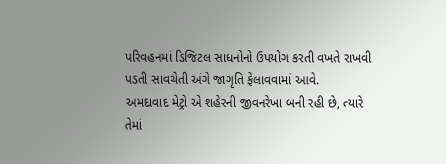પરિવહનમાં ડિજિટલ સાધનોનો ઉપયોગ કરતી વખતે રાખવી પડતી સાવચેતી અંગે જાગૃતિ ફેલાવવામાં આવે.
અમદાવાદ મેટ્રો એ શહેરની જીવનરેખા બની રહી છે, ત્યારે તેમાં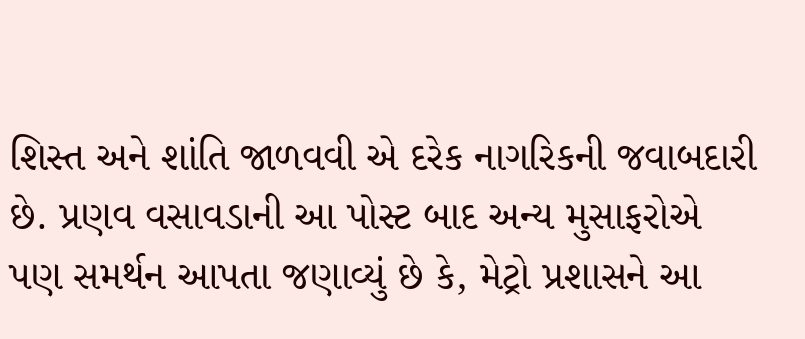શિસ્ત અને શાંતિ જાળવવી એ દરેક નાગરિકની જવાબદારી છે. પ્રણવ વસાવડાની આ પોસ્ટ બાદ અન્ય મુસાફરોએ પણ સમર્થન આપતા જણાવ્યું છે કે, મેટ્રો પ્રશાસને આ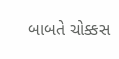બાબતે ચોક્કસ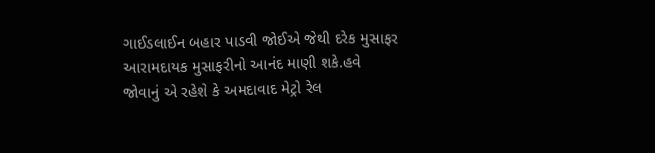ગાઈડલાઈન બહાર પાડવી જોઈએ જેથી દરેક મુસાફર આરામદાયક મુસાફરીનો આનંદ માણી શકે.હવે જોવાનું એ રહેશે કે અમદાવાદ મેટ્રો રેલ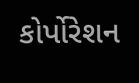કોર્પોરેશન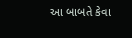આ બાબતે કેવા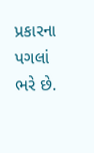પ્રકારના પગલાં ભરે છે.